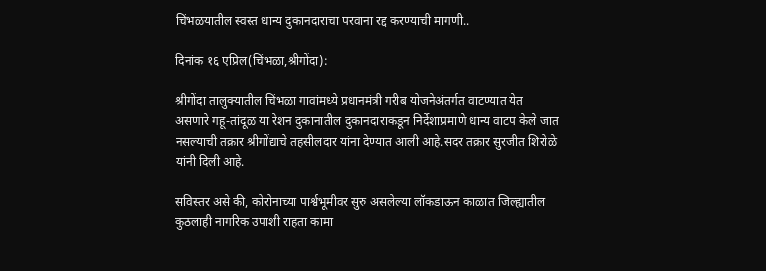चिंभळयातील स्वस्त धान्य दुकानदाराचा परवाना रद्द करण्याची मागणी..

दिनांक १६ एप्रिल(चिंभळा,श्रीगोंदा):

श्रीगोंदा तालुक्यातील चिंभळा गावांमध्ये प्रधानमंत्री गरीब योजनेअंतर्गत वाटण्यात येत असणारे गहू-तांदूळ या रेशन दुकानातील दुकानदाराकडून निर्देशाप्रमाणे धान्य वाटप केले जात नसल्याची तक्रार श्रीगोंद्याचे तहसीलदार यांना देण्यात आली आहे.सदर तक्रार सुरजीत शिरोळे यांनी दिली आहे.

सविस्तर असे की, कोरोनाच्या पार्श्वभूमीवर सुरु असलेल्या लॉकडाऊन काळात जिल्ह्यातील कुठलाही नागरिक उपाशी राहता कामा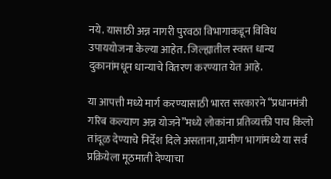नये. यासाठी अन्न नागरी पुरवठा विभागाकडून विविध उपाययोजना केल्या आहेत. जिल्ह्यातील स्वस्त धान्य दुकानांमधून धान्याचे वितरण करण्यात येत आहे.

या आपत्ती मध्ये मार्ग करण्यासाठी भारत सरकारने “प्रधानमंत्री गरिब कल्याण अन्न योजने”मध्ये लोकांना प्रतिव्यक्ती पाच किलो तांदूळ देण्याचे निर्देश दिले असताना,ग्रामीण भागांमध्ये या सर्व प्रक्रियेला मूठमाती देण्याचा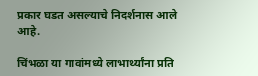प्रकार घडत असल्याचे निदर्शनास आले आहे.

चिंभळा या गावांमध्ये लाभार्थ्यांना प्रति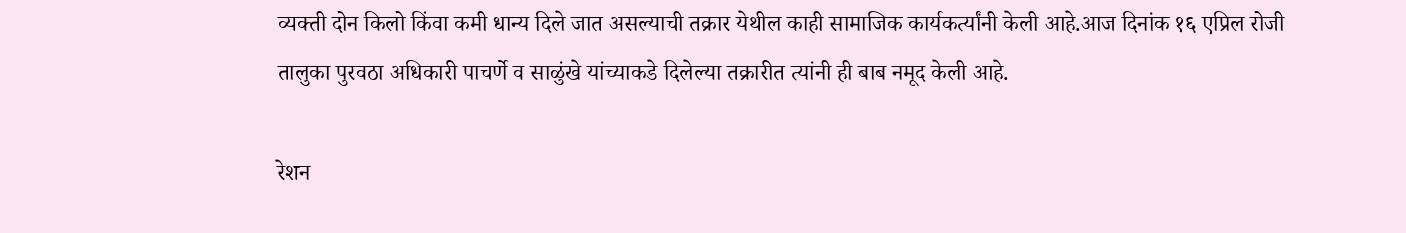व्यक्ती दोन किलो किंवा कमी धान्य दिले जात असल्याची तक्रार येथील काही सामाजिक कार्यकर्त्यांनी केली आहे.आज दिनांक १६ एप्रिल रोजी तालुका पुरवठा अधिकारी पाचर्णे व साळुंखे यांच्याकडे दिलेल्या तक्रारीत त्यांनी ही बाब नमूद केली आहे.

रेशन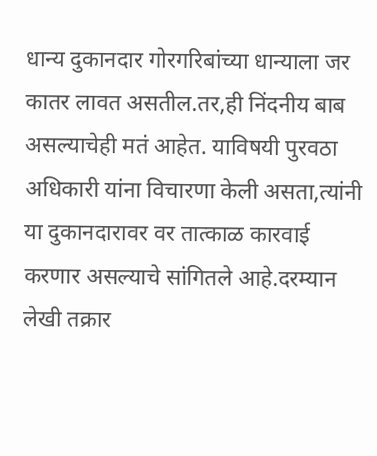धान्य दुकानदार गोरगरिबांच्या धान्याला जर कातर लावत असतील.तर,ही निंदनीय बाब असल्याचेही मतं आहेत. याविषयी पुरवठा अधिकारी यांना विचारणा केली असता,त्यांनी या दुकानदारावर वर तात्काळ कारवाई करणार असल्याचे सांगितले आहे.दरम्यान लेखी तक्रार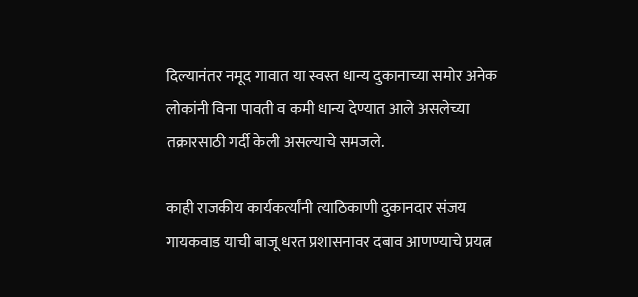दिल्यानंतर नमूद गावात या स्वस्त धान्य दुकानाच्या समोर अनेक लोकांनी विना पावती व कमी धान्य देण्यात आले असलेच्या तक्रारसाठी गर्दी केली असल्याचे समजले.

काही राजकीय कार्यकर्त्यांनी त्याठिकाणी दुकानदार संजय गायकवाड याची बाजू धरत प्रशासनावर दबाव आणण्याचे प्रयत्न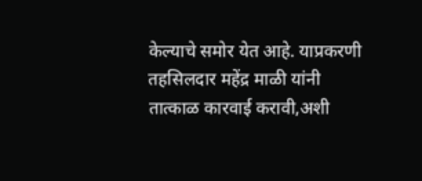केल्याचे समोर येत आहे. याप्रकरणी तहसिलदार महेंद्र माळी यांनी तात्काळ कारवाई करावी,अशी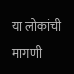या लोकांची मागणी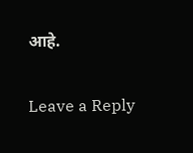आहे.

Leave a Reply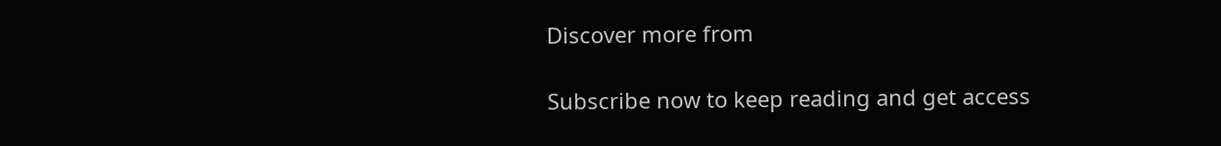Discover more from

Subscribe now to keep reading and get access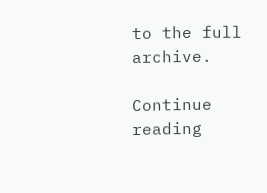to the full archive.

Continue reading